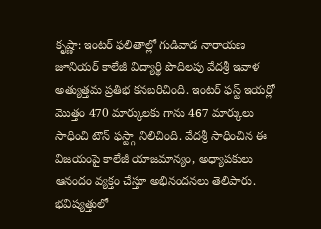కృష్ణా: ఇంటర్ ఫలితాల్లో గుడివాడ నారాయణ జూనియర్ కాలేజీ విద్యార్థి పొదిలపు వేదశ్రీ ఇవాళ అత్యుత్తమ ప్రతిభ కనబరిచింది. ఇంటర్ ఫస్ట్ ఇయర్లో మొత్తం 470 మార్కులకు గాను 467 మార్కులు సాధించి టౌన్ ఫస్ట్గా నిలిచింది. వేదశ్రీ సాధించిన ఈ విజయంపై కాలేజీ యాజమాన్యం, అధ్యాపకులు ఆనందం వ్యక్తం చేస్తూ అభినందనలు తెలిపారు. భవిష్యత్తులో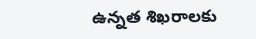ఉన్నత శిఖరాలకు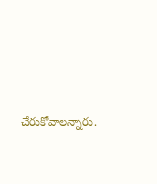చేరుకోవాలన్నారు.